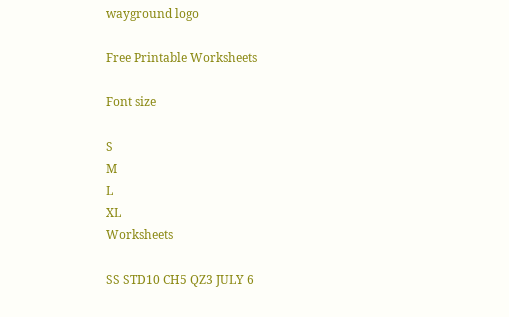wayground logo

Free Printable Worksheets

Font size

S
M
L
XL
Worksheets

SS STD10 CH5 QZ3 JULY 6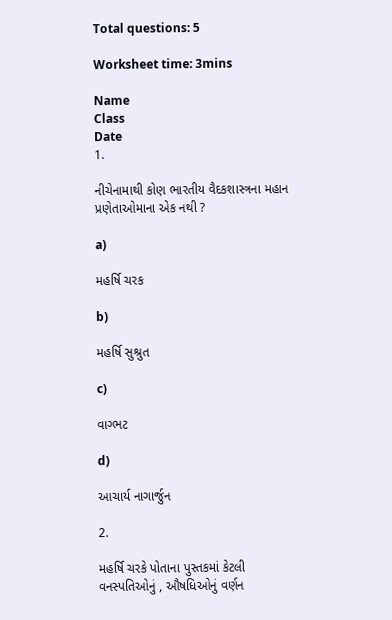Total questions: 5

Worksheet time: 3mins

Name
Class
Date
1.

નીચેનામાથી કોણ ભારતીય વૈદકશાસ્ત્રના મહાન પ્રણેતાઓમાના એક નથી ?

a)

મહર્ષિ ચરક

b)

મહર્ષિ સુશ્રુત

c)

વાગ્ભટ

d)

આચાર્ય નાગાર્જુન

2.

મહર્ષિ ચરકે પોતાના પુસ્તકમાં કેટલી વનસ્પતિઓનું , ઔષધિઓનું વર્ણન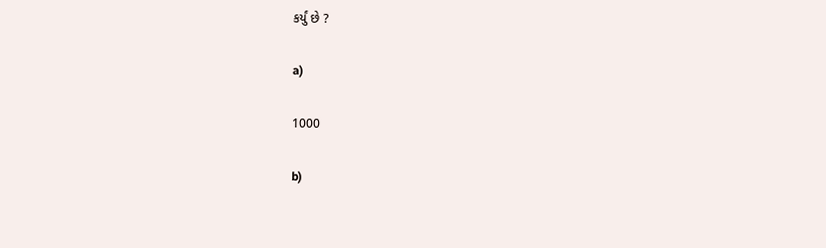કર્યું છે ?

a)

1000

b)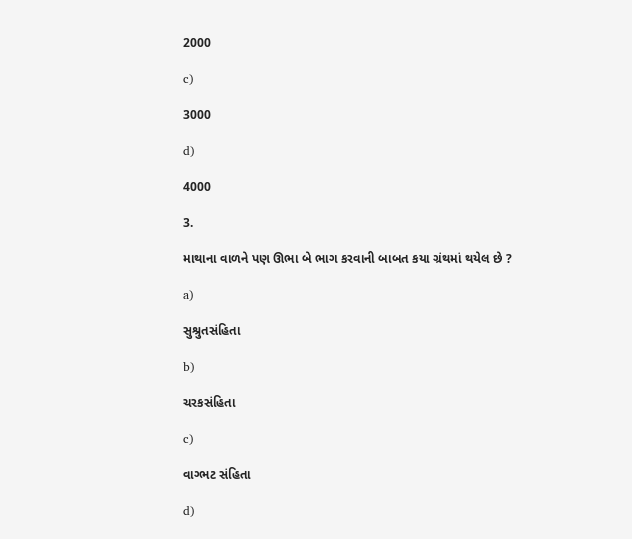2000

c)

3000

d)

4000

3.

માથાના વાળને પણ ઊભા બે ભાગ કરવાની બાબત કયા ગ્રંથમાં થયેલ છે ?

a)

સુશ્રુતસંહિતા

b)

ચરકસંહિતા

c)

વાગ્ભટ સંહિતા

d)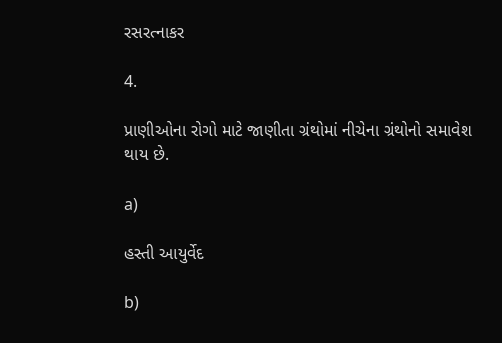રસરત્નાકર

4.

પ્રાણીઓના રોગો માટે જાણીતા ગ્રંથોમાં નીચેના ગ્રંથોનો સમાવેશ થાય છે.

a)

હસ્તી આયુર્વેદ

b)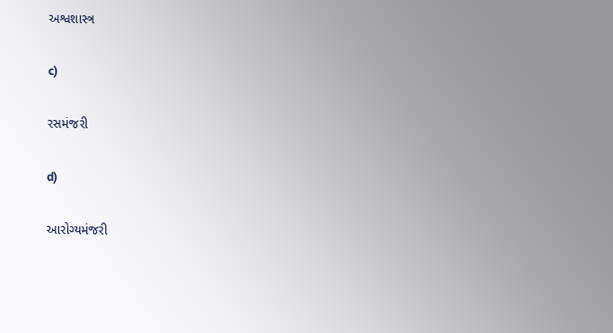અશ્વશાસ્ત્ર

c)

રસમંજરી

d)

આરોગ્યમંજરી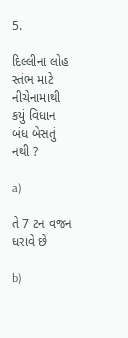5.

દિલ્લીના લોહ સ્તંભ માટે નીચેનામાથી કયું વિધાન બંધ બેસતું નથી ?

a)

તે 7 ટન વજન ધરાવે છે

b)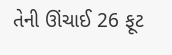તેની ઊંચાઈ 26 ફૂટ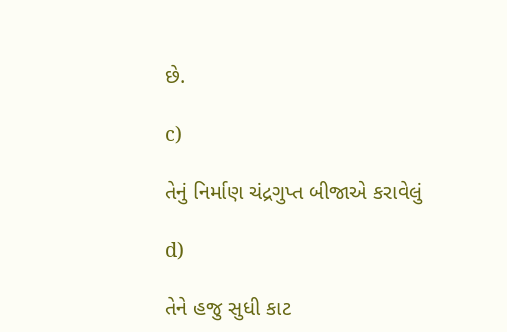છે.

c)

તેનું નિર્માણ ચંદ્રગુપ્ત બીજાએ કરાવેલું

d)

તેને હજુ સુધી કાટ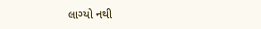લાગ્યો નથી